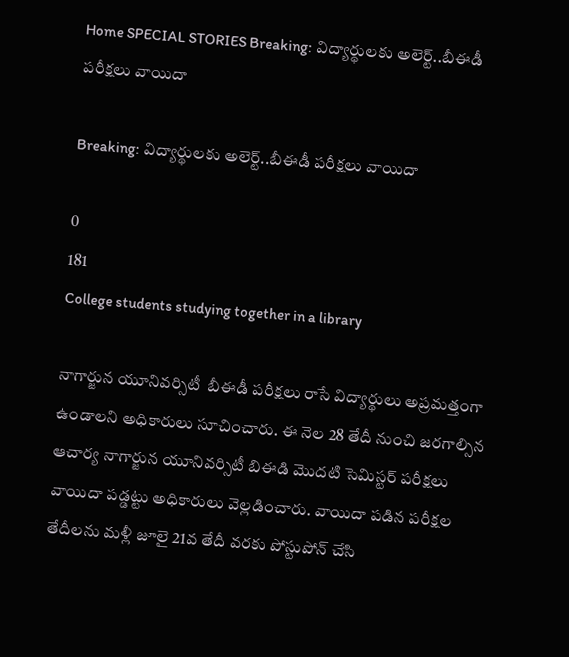Home SPECIAL STORIES Breaking: విద్యార్థులకు అలెర్ట్..బీఈడీ పరీక్షలు వాయిదా

Breaking: విద్యార్థులకు అలెర్ట్..బీఈడీ పరీక్షలు వాయిదా

0
181
College students studying together in a library

నాగార్జున యూనివర్సిటీ  బీఈడీ పరీక్షలు రాసే విద్యార్థులు అప్రమత్తంగా ఉండాలని అధికారులు సూచించారు. ఈ నెల 28 తేదీ నుంచి జరగాల్సిన ఆచార్య నాగార్జున యూనివర్సిటీ బిఈడి మొదటి సెమిస్టర్ పరీక్షలు వాయిదా పడ్డట్టు అధికారులు వెల్లడించారు. వాయిదా పడిన పరీక్షల తేదీలను మళ్లీ జూలై 21వ తేదీ వరకు పోస్టుపోన్ చేసి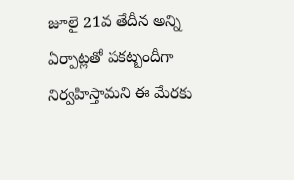జూలై 21వ తేదీన అన్ని ఏర్పాట్లతో పకట్బందీగా  నిర్వహిస్తామని ఈ మేరకు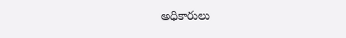అధికారులు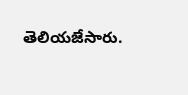తెలియజేసారు.